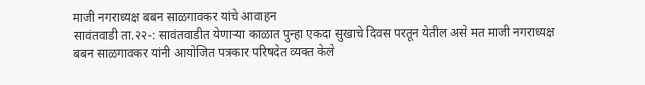माजी नगराध्यक्ष बबन साळगावकर यांचे आवाहन
सावंतवाडी ता.२२-: सावंतवाडीत येणाऱ्या काळात पुन्हा एकदा सुखाचे दिवस परतून येतील असे मत माजी नगराध्यक्ष बबन साळगावकर यांनी आयोजित पत्रकार परिषदेत व्यक्त केले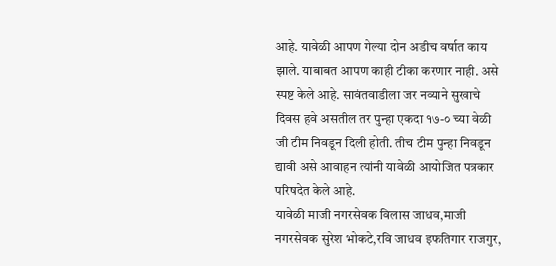आहे. यावेळी आपण गेल्या दोन अडीच वर्षात काय झाले. याबाबत आपण काही टीका करणार नाही. असे स्पष्ट केले आहे. सावंतवाडीला जर नव्याने सुखाचे दिवस हवे असतील तर पुन्हा एकदा १७-० च्या वेळी जी टीम निवडून दिली होती. तीच टीम पुन्हा निवडून द्यावी असे आवाहन त्यांनी यावेळी आयोजित पत्रकार परिषदेत केले आहे.
यावेळी माजी नगरसेवक विलास जाधव,माजी नगरसेवक सुरेश भोकटे,रवि जाधव इफतिगार राजगुर,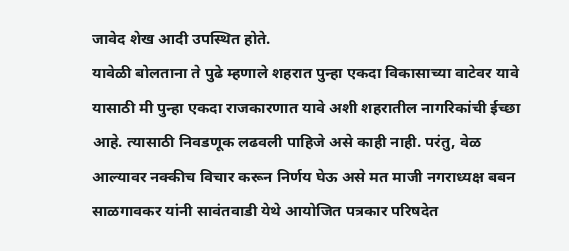जावेद शेख आदी उपस्थित होते.
यावेळी बोलताना ते पुढे म्हणाले शहरात पुन्हा एकदा विकासाच्या वाटेवर यावे यासाठी मी पुन्हा एकदा राजकारणात यावे अशी शहरातील नागरिकांची ईच्छा आहे. त्यासाठी निवडणूक लढवली पाहिजे असे काही नाही. परंतु, वेळ आल्यावर नक्कीच विचार करून निर्णय घेऊ असे मत माजी नगराध्यक्ष बबन साळगावकर यांनी सावंतवाडी येथे आयोजित पत्रकार परिषदेत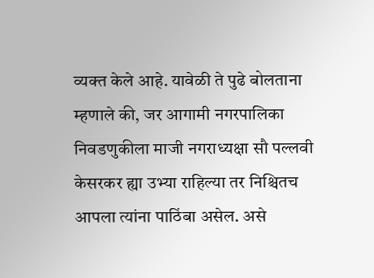व्यक्त केले आहे. यावेळी ते पुढे बोलताना म्हणाले की, जर आगामी नगरपालिका निवडणुकीला माजी नगराध्यक्षा सौ पल्लवी केसरकर ह्या उभ्या राहिल्या तर निश्चितच आपला त्यांना पाठिंबा असेल. असे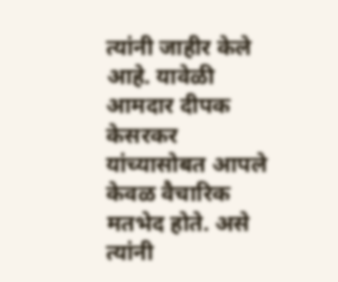त्यांनी जाहीर केले आहे. यावेळी आमदार दीपक केसरकर यांच्यासोबत आपले केवळ वैचारिक मतभेद होते. असे त्यांनी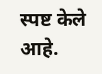स्पष्ट केले आहे.